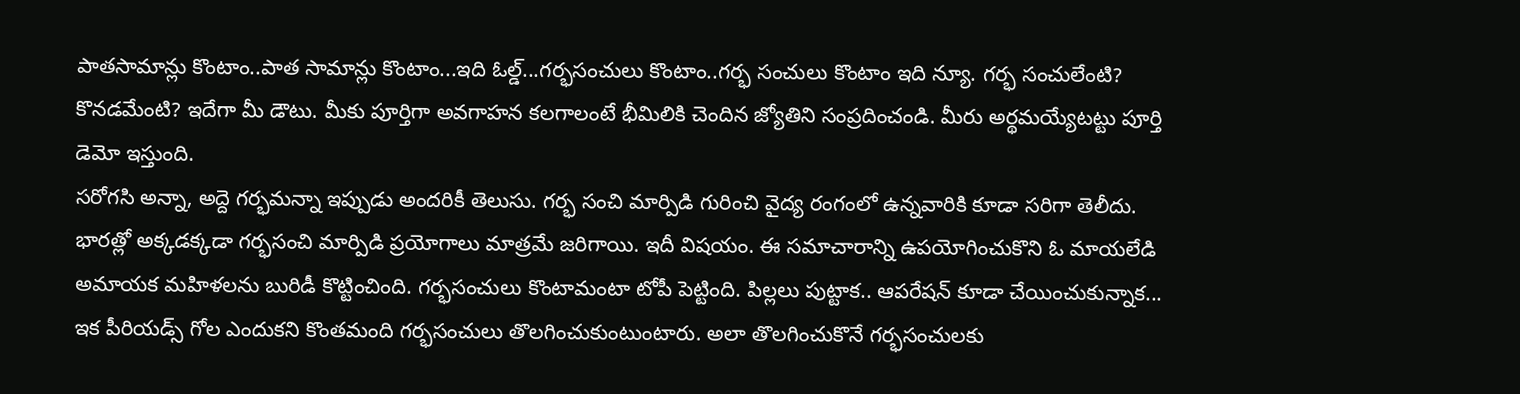పాతసామాన్లు కొంటాం..పాత సామాన్లు కొంటాం...ఇది ఓల్డ్...గర్భసంచులు కొంటాం..గర్భ సంచులు కొంటాం ఇది న్యూ. గర్భ సంచులేంటి? కొనడమేంటి? ఇదేగా మీ డౌటు. మీకు పూర్తిగా అవగాహన కలగాలంటే భీమిలికి చెందిన జ్యోతిని సంప్రదించండి. మీరు అర్థమయ్యేటట్టు పూర్తి డెమో ఇస్తుంది.
సరోగసి అన్నా, అద్దె గర్భమన్నా ఇప్పుడు అందరికీ తెలుసు. గర్భ సంచి మార్పిడి గురించి వైద్య రంగంలో ఉన్నవారికి కూడా సరిగా తెలీదు. భారత్లో అక్కడక్కడా గర్భసంచి మార్పిడి ప్రయోగాలు మాత్రమే జరిగాయి. ఇదీ విషయం. ఈ సమాచారాన్ని ఉపయోగించుకొని ఓ మాయలేడి అమాయక మహిళలను బురిడీ కొట్టించింది. గర్భసంచులు కొంటామంటా టోపీ పెట్టింది. పిల్లలు పుట్టాక.. ఆపరేషన్ కూడా చేయించుకున్నాక... ఇక పీరియడ్స్ గోల ఎందుకని కొంతమంది గర్భసంచులు తొలగించుకుంటుంటారు. అలా తొలగించుకొనే గర్భసంచులకు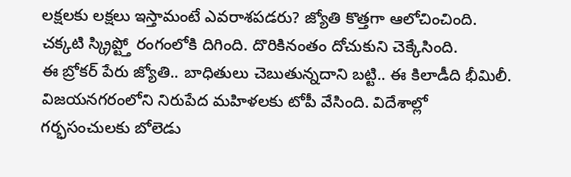లక్షలకు లక్షలు ఇస్తామంటే ఎవరాశపడరు? జ్యోతి కొత్తగా ఆలోచించింది. చక్కటి స్క్రిప్ట్తో రంగంలోకి దిగింది. దొరికినంతం దోచుకుని చెక్కేసింది.
ఈ బ్రోకర్ పేరు జ్యోతి.. బాధితులు చెబుతున్నదాని బట్టి.. ఈ కిలాడీది భీమిలీ. విజయనగరంలోని నిరుపేద మహిళలకు టోపీ వేసింది. విదేశాల్లో గర్భసంచులకు బోలెడు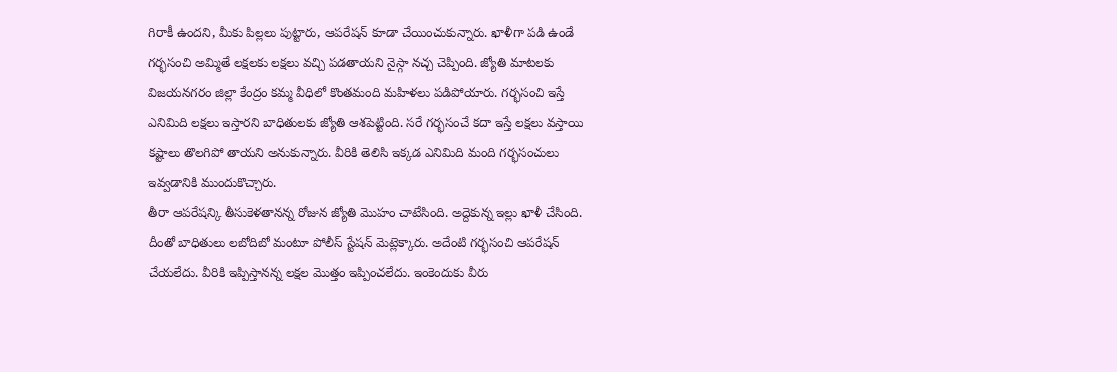గిరాకీ ఉందని, మీకు పిల్లలు పుట్టారు, ఆపరేషన్ కూడా చేయించుకున్నారు. ఖాళీగా పడి ఉండే గర్భసంచి అమ్మితే లక్షలకు లక్షలు వచ్చి పడతాయని నైస్గా నచ్చ చెప్పింది. జ్యోతి మాటలకు విజయనగరం జిల్లా కేంద్రం కమ్మ వీధిలో కొంతమంది మహిళలు పడిపోయారు. గర్భసంచి ఇస్తే ఎనిమిది లక్షలు ఇస్తారని బాధితులకు జ్యోతి ఆశపెట్టింది. సరే గర్భసంచే కదా ఇస్తే లక్షలు వస్తాయి కష్టాలు తొలగిపో తాయని అనుకున్నారు. వీరికి తెలిసి ఇక్కడ ఎనిమిది మంది గర్భసంచులు ఇవ్వడానికి ముందుకొచ్చారు.
తీరా ఆపరేషన్కి తీసుకెళతానన్న రోజున జ్యోతి మొహం చాటేసింది. అద్దెకున్న ఇల్లు ఖాళీ చేసింది. దీంతో బాధితులు లబోదిబో మంటూ పోలీస్ స్టేషన్ మెట్లెక్కారు. అదేంటి గర్భసంచి ఆపరేషన్ చేయలేదు. వీరికి ఇప్పిస్తానన్న లక్షల మొత్తం ఇప్పించలేదు. ఇంకెందుకు వీరు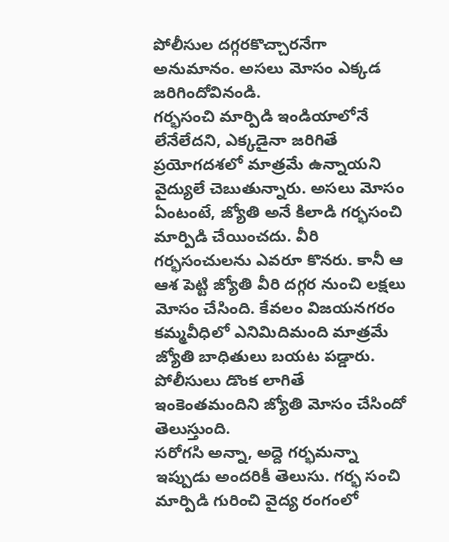పోలీసుల దగ్గరకొచ్చారనేగా అనుమానం. అసలు మోసం ఎక్కడ జరిగిందోవినండి.
గర్భసంచి మార్పిడి ఇండియాలోనే లేనేలేదని, ఎక్కడైనా జరిగితే ప్రయోగదశలో మాత్రమే ఉన్నాయని వైద్యులే చెబుతున్నారు. అసలు మోసం ఏంటంటే, జ్యోతి అనే కిలాడి గర్భసంచి మార్పిడి చేయించదు. వీరి గర్భసంచులను ఎవరూ కొనరు. కానీ ఆ ఆశ పెట్టి జ్యోతి వీరి దగ్గర నుంచి లక్షలు మోసం చేసింది. కేవలం విజయనగరం కమ్మవీధిలో ఎనిమిదిమంది మాత్రమే జ్యోతి బాధితులు బయట పడ్డారు. పోలీసులు డొంక లాగితే ఇంకెంతమందిని జ్యోతి మోసం చేసిందో తెలుస్తుంది.
సరోగసి అన్నా, అద్దె గర్భమన్నా ఇప్పుడు అందరికీ తెలుసు. గర్భ సంచి మార్పిడి గురించి వైద్య రంగంలో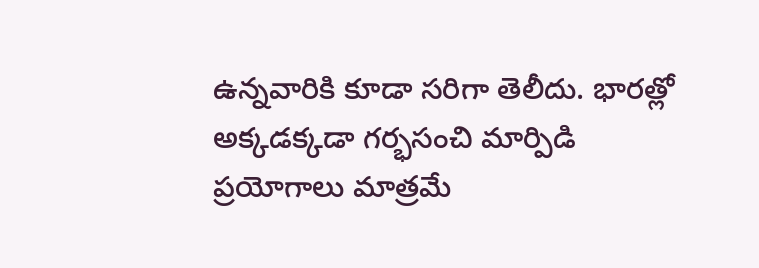ఉన్నవారికి కూడా సరిగా తెలీదు. భారత్లో అక్కడక్కడా గర్భసంచి మార్పిడి ప్రయోగాలు మాత్రమే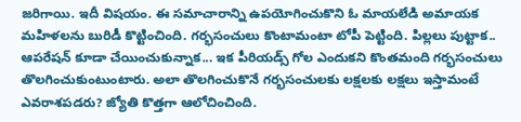జరిగాయి. ఇదీ విషయం. ఈ సమాచారాన్ని ఉపయోగించుకొని ఓ మాయలేడి అమాయక మహిళలను బురిడీ కొట్టించింది. గర్భసంచులు కొంటామంటా టోపీ పెట్టింది. పిల్లలు పుట్టాక.. ఆపరేషన్ కూడా చేయించుకున్నాక... ఇక పీరియడ్స్ గోల ఎందుకని కొంతమంది గర్భసంచులు తొలగించుకుంటుంటారు. అలా తొలగించుకొనే గర్భసంచులకు లక్షలకు లక్షలు ఇస్తామంటే ఎవరాశపడరు? జ్యోతి కొత్తగా ఆలోచించింది.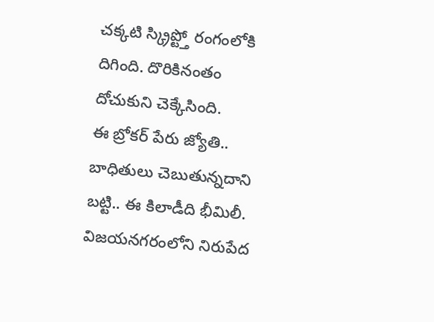చక్కటి స్క్రిప్ట్తో రంగంలోకి దిగింది. దొరికినంతం దోచుకుని చెక్కేసింది.
ఈ బ్రోకర్ పేరు జ్యోతి.. బాధితులు చెబుతున్నదాని బట్టి.. ఈ కిలాడీది భీమిలీ. విజయనగరంలోని నిరుపేద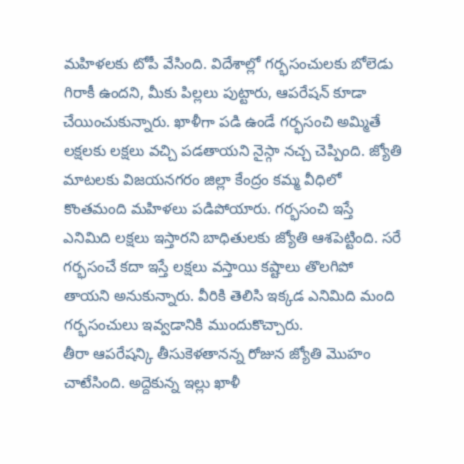మహిళలకు టోపీ వేసింది. విదేశాల్లో గర్భసంచులకు బోలెడు గిరాకీ ఉందని, మీకు పిల్లలు పుట్టారు, ఆపరేషన్ కూడా చేయించుకున్నారు. ఖాళీగా పడి ఉండే గర్భసంచి అమ్మితే లక్షలకు లక్షలు వచ్చి పడతాయని నైస్గా నచ్చ చెప్పింది. జ్యోతి మాటలకు విజయనగరం జిల్లా కేంద్రం కమ్మ వీధిలో కొంతమంది మహిళలు పడిపోయారు. గర్భసంచి ఇస్తే ఎనిమిది లక్షలు ఇస్తారని బాధితులకు జ్యోతి ఆశపెట్టింది. సరే గర్భసంచే కదా ఇస్తే లక్షలు వస్తాయి కష్టాలు తొలగిపో తాయని అనుకున్నారు. వీరికి తెలిసి ఇక్కడ ఎనిమిది మంది గర్భసంచులు ఇవ్వడానికి ముందుకొచ్చారు.
తీరా ఆపరేషన్కి తీసుకెళతానన్న రోజున జ్యోతి మొహం చాటేసింది. అద్దెకున్న ఇల్లు ఖాళీ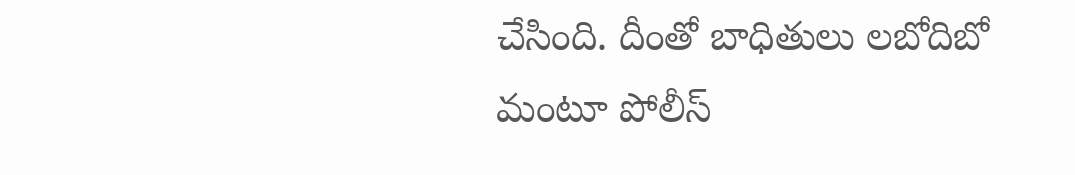చేసింది. దీంతో బాధితులు లబోదిబో మంటూ పోలీస్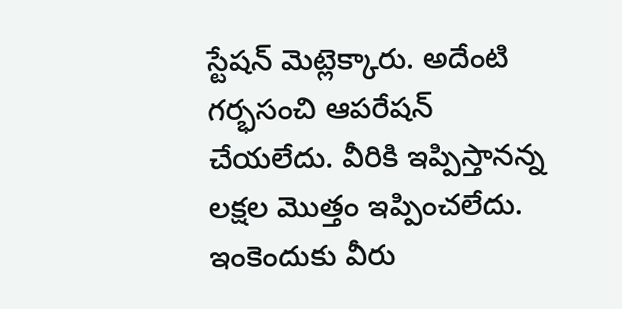స్టేషన్ మెట్లెక్కారు. అదేంటి గర్భసంచి ఆపరేషన్ చేయలేదు. వీరికి ఇప్పిస్తానన్న లక్షల మొత్తం ఇప్పించలేదు. ఇంకెందుకు వీరు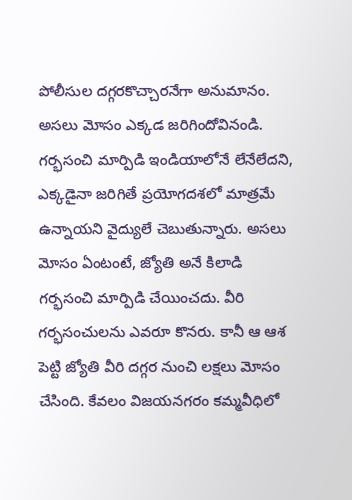పోలీసుల దగ్గరకొచ్చారనేగా అనుమానం. అసలు మోసం ఎక్కడ జరిగిందోవినండి.
గర్భసంచి మార్పిడి ఇండియాలోనే లేనేలేదని, ఎక్కడైనా జరిగితే ప్రయోగదశలో మాత్రమే ఉన్నాయని వైద్యులే చెబుతున్నారు. అసలు మోసం ఏంటంటే, జ్యోతి అనే కిలాడి గర్భసంచి మార్పిడి చేయించదు. వీరి గర్భసంచులను ఎవరూ కొనరు. కానీ ఆ ఆశ పెట్టి జ్యోతి వీరి దగ్గర నుంచి లక్షలు మోసం చేసింది. కేవలం విజయనగరం కమ్మవీధిలో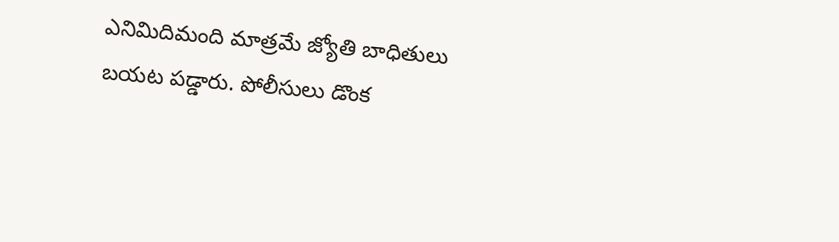ఎనిమిదిమంది మాత్రమే జ్యోతి బాధితులు బయట పడ్డారు. పోలీసులు డొంక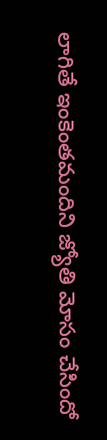లాగితే ఇంకెంతమందిని జ్యోతి మోసం చేసిందో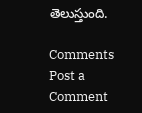తెలుస్తుంది.

Comments
Post a Comment